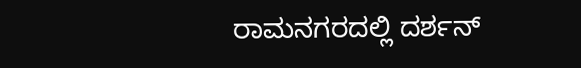ರಾಮನಗರದಲ್ಲಿ ದರ್ಶನ್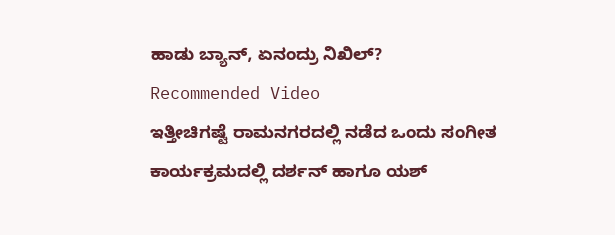ಹಾಡು ಬ್ಯಾನ್, ಏನಂದ್ರು ನಿಖಿಲ್?
Recommended Video
ಇತ್ತೀಚಿಗಷ್ಟೆ ರಾಮನಗರದಲ್ಲಿ ನಡೆದ ಒಂದು ಸಂಗೀತ ಕಾರ್ಯಕ್ರಮದಲ್ಲಿ ದರ್ಶನ್ ಹಾಗೂ ಯಶ್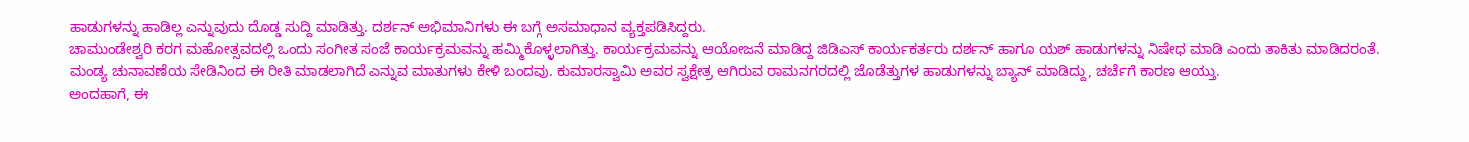ಹಾಡುಗಳನ್ನು ಹಾಡಿಲ್ಲ ಎನ್ನುವುದು ದೊಡ್ಡ ಸುದ್ದಿ ಮಾಡಿತ್ತು. ದರ್ಶನ್ ಅಭಿಮಾನಿಗಳು ಈ ಬಗ್ಗೆ ಅಸಮಾಧಾನ ವ್ಯಕ್ತಪಡಿಸಿದ್ದರು.
ಚಾಮುಂಡೇಶ್ವರಿ ಕರಗ ಮಹೋತ್ಸವದಲ್ಲಿ ಒಂದು ಸಂಗೀತ ಸಂಜೆ ಕಾರ್ಯಕ್ರಮವನ್ನು ಹಮ್ಮಿಕೊಳ್ಳಲಾಗಿತ್ತು. ಕಾರ್ಯಕ್ರಮವನ್ನು ಆಯೋಜನೆ ಮಾಡಿದ್ದ ಜಿಡಿಎಸ್ ಕಾರ್ಯಕರ್ತರು ದರ್ಶನ್ ಹಾಗೂ ಯಶ್ ಹಾಡುಗಳನ್ನು ನಿಷೇಧ ಮಾಡಿ ಎಂದು ತಾಕಿತು ಮಾಡಿದರಂತೆ.
ಮಂಡ್ಯ ಚುನಾವಣೆಯ ಸೇಡಿನಿಂದ ಈ ರೀತಿ ಮಾಡಲಾಗಿದೆ ಎನ್ನುವ ಮಾತುಗಳು ಕೇಳಿ ಬಂದವು. ಕುಮಾರಸ್ವಾಮಿ ಅವರ ಸ್ವಕ್ಷೇತ್ರ ಆಗಿರುವ ರಾಮನಗರದಲ್ಲಿ ಜೊಡೆತ್ತುಗಳ ಹಾಡುಗಳನ್ನು ಬ್ಯಾನ್ ಮಾಡಿದ್ದು, ಚರ್ಚೆಗೆ ಕಾರಣ ಆಯ್ತು.
ಅಂದಹಾಗೆ, ಈ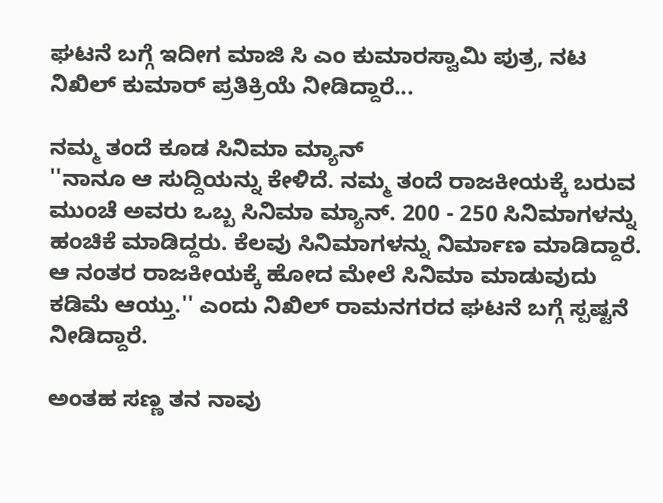ಘಟನೆ ಬಗ್ಗೆ ಇದೀಗ ಮಾಜಿ ಸಿ ಎಂ ಕುಮಾರಸ್ವಾಮಿ ಪುತ್ರ, ನಟ ನಿಖಿಲ್ ಕುಮಾರ್ ಪ್ರತಿಕ್ರಿಯೆ ನೀಡಿದ್ದಾರೆ...

ನಮ್ಮ ತಂದೆ ಕೂಡ ಸಿನಿಮಾ ಮ್ಯಾನ್
''ನಾನೂ ಆ ಸುದ್ದಿಯನ್ನು ಕೇಳಿದೆ. ನಮ್ಮ ತಂದೆ ರಾಜಕೀಯಕ್ಕೆ ಬರುವ ಮುಂಚೆ ಅವರು ಒಬ್ಬ ಸಿನಿಮಾ ಮ್ಯಾನ್. 200 - 250 ಸಿನಿಮಾಗಳನ್ನು ಹಂಚಿಕೆ ಮಾಡಿದ್ದರು. ಕೆಲವು ಸಿನಿಮಾಗಳನ್ನು ನಿರ್ಮಾಣ ಮಾಡಿದ್ದಾರೆ. ಆ ನಂತರ ರಾಜಕೀಯಕ್ಕೆ ಹೋದ ಮೇಲೆ ಸಿನಿಮಾ ಮಾಡುವುದು ಕಡಿಮೆ ಆಯ್ತು.'' ಎಂದು ನಿಖಿಲ್ ರಾಮನಗರದ ಘಟನೆ ಬಗ್ಗೆ ಸ್ಪಷ್ಟನೆ ನೀಡಿದ್ದಾರೆ.

ಅಂತಹ ಸಣ್ಣ ತನ ನಾವು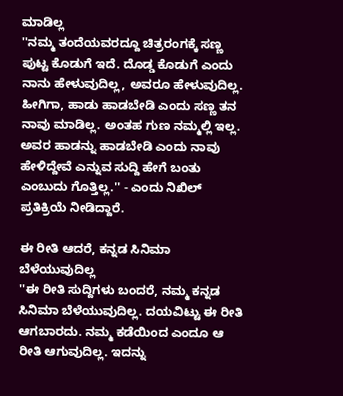ಮಾಡಿಲ್ಲ
''ನಮ್ಮ ತಂದೆಯವರದ್ದೂ ಚಿತ್ರರಂಗಕ್ಕೆ ಸಣ್ಣ ಪುಟ್ಟ ಕೊಡುಗೆ ಇದೆ. ದೊಡ್ಡ ಕೊಡುಗೆ ಎಂದು ನಾನು ಹೇಳುವುದಿಲ್ಲ, ಅವರೂ ಹೇಳುವುದಿಲ್ಲ. ಹೀಗಿಗಾ, ಹಾಡು ಹಾಡಬೇಡಿ ಎಂದು ಸಣ್ಣ ತನ ನಾವು ಮಾಡಿಲ್ಲ. ಅಂತಹ ಗುಣ ನಮ್ಮಲ್ಲಿ ಇಲ್ಲ. ಅವರ ಹಾಡನ್ನು ಹಾಡಬೇಡಿ ಎಂದು ನಾವು ಹೇಳಿದ್ದೇವೆ ಎನ್ನುವ ಸುದ್ದಿ ಹೇಗೆ ಬಂತು ಎಂಬುದು ಗೊತ್ತಿಲ್ಲ.'' - ಎಂದು ನಿಖಿಲ್ ಪ್ರತಿಕ್ರಿಯೆ ನೀಡಿದ್ದಾರೆ.

ಈ ರೀತಿ ಆದರೆ, ಕನ್ನಡ ಸಿನಿಮಾ ಬೆಳೆಯುವುದಿಲ್ಲ
''ಈ ರೀತಿ ಸುದ್ದಿಗಳು ಬಂದರೆ, ನಮ್ಮ ಕನ್ನಡ ಸಿನಿಮಾ ಬೆಳೆಯುವುದಿಲ್ಲ. ದಯವಿಟ್ಟು ಈ ರೀತಿ ಆಗಬಾರದು. ನಮ್ಮ ಕಡೆಯಿಂದ ಎಂದೂ ಆ ರೀತಿ ಆಗುವುದಿಲ್ಲ. ಇದನ್ನು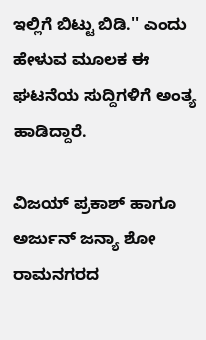ಇಲ್ಲಿಗೆ ಬಿಟ್ಟು ಬಿಡಿ.'' ಎಂದು ಹೇಳುವ ಮೂಲಕ ಈ ಘಟನೆಯ ಸುದ್ದಿಗಳಿಗೆ ಅಂತ್ಯ ಹಾಡಿದ್ದಾರೆ.

ವಿಜಯ್ ಪ್ರಕಾಶ್ ಹಾಗೂ ಅರ್ಜುನ್ ಜನ್ಯಾ ಶೋ
ರಾಮನಗರದ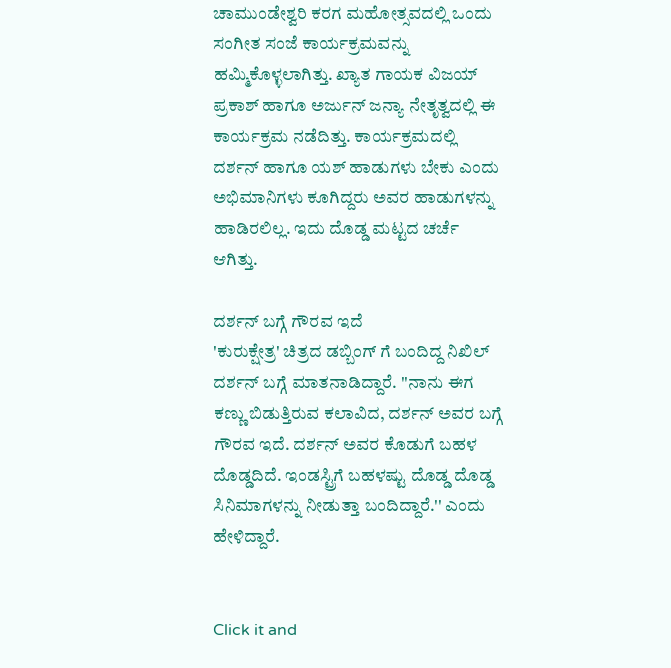ಚಾಮುಂಡೇಶ್ವರಿ ಕರಗ ಮಹೋತ್ಸವದಲ್ಲಿ ಒಂದು ಸಂಗೀತ ಸಂಜೆ ಕಾರ್ಯಕ್ರಮವನ್ನು ಹಮ್ಮಿಕೊಳ್ಳಲಾಗಿತ್ತು. ಖ್ಯಾತ ಗಾಯಕ ವಿಜಯ್ ಪ್ರಕಾಶ್ ಹಾಗೂ ಅರ್ಜುನ್ ಜನ್ಯಾ ನೇತೃತ್ವದಲ್ಲಿ ಈ ಕಾರ್ಯಕ್ರಮ ನಡೆದಿತ್ತು. ಕಾರ್ಯಕ್ರಮದಲ್ಲಿ ದರ್ಶನ್ ಹಾಗೂ ಯಶ್ ಹಾಡುಗಳು ಬೇಕು ಎಂದು ಅಭಿಮಾನಿಗಳು ಕೂಗಿದ್ದರು ಅವರ ಹಾಡುಗಳನ್ನು ಹಾಡಿರಲಿಲ್ಲ. ಇದು ದೊಡ್ಡ ಮಟ್ಟದ ಚರ್ಚೆ ಆಗಿತ್ತು.

ದರ್ಶನ್ ಬಗ್ಗೆ ಗೌರವ ಇದೆ
'ಕುರುಕ್ಷೇತ್ರ' ಚಿತ್ರದ ಡಬ್ಬಿಂಗ್ ಗೆ ಬಂದಿದ್ದ ನಿಖಿಲ್ ದರ್ಶನ್ ಬಗ್ಗೆ ಮಾತನಾಡಿದ್ದಾರೆ. ''ನಾನು ಈಗ ಕಣ್ಣು ಬಿಡುತ್ತಿರುವ ಕಲಾವಿದ, ದರ್ಶನ್ ಅವರ ಬಗ್ಗೆ ಗೌರವ ಇದೆ. ದರ್ಶನ್ ಅವರ ಕೊಡುಗೆ ಬಹಳ ದೊಡ್ಡದಿದೆ. ಇಂಡಸ್ಟ್ರಿಗೆ ಬಹಳಷ್ಟು ದೊಡ್ಡ ದೊಡ್ಡ ಸಿನಿಮಾಗಳನ್ನು ನೀಡುತ್ತಾ ಬಂದಿದ್ದಾರೆ.'' ಎಂದು ಹೇಳಿದ್ದಾರೆ.


Click it and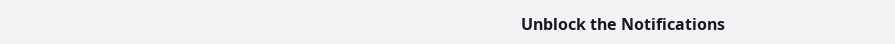Unblock the Notifications